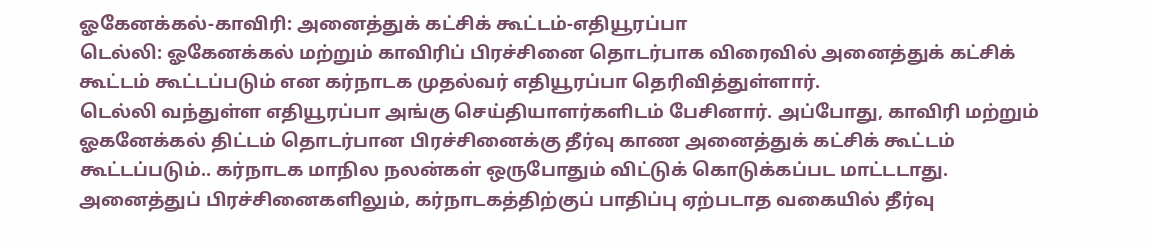ஓகேனக்கல்-காவிரி: அனைத்துக் கட்சிக் கூட்டம்-எதியூரப்பா
டெல்லி: ஓகேனக்கல் மற்றும் காவிரிப் பிரச்சினை தொடர்பாக விரைவில் அனைத்துக் கட்சிக் கூட்டம் கூட்டப்படும் என கர்நாடக முதல்வர் எதியூரப்பா தெரிவித்துள்ளார்.
டெல்லி வந்துள்ள எதியூரப்பா அங்கு செய்தியாளர்களிடம் பேசினார். அப்போது, காவிரி மற்றும் ஓகனேக்கல் திட்டம் தொடர்பான பிரச்சினைக்கு தீர்வு காண அனைத்துக் கட்சிக் கூட்டம் கூட்டப்படும்.. கர்நாடக மாநில நலன்கள் ஒருபோதும் விட்டுக் கொடுக்கப்பட மாட்டடாது. அனைத்துப் பிரச்சினைகளிலும், கர்நாடகத்திற்குப் பாதிப்பு ஏற்படாத வகையில் தீர்வு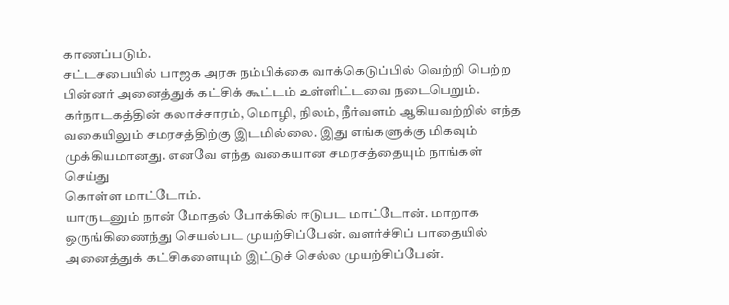காணப்படும்.
சட்டசபையில் பாஜக அரசு நம்பிக்கை வாக்கெடுப்பில் வெற்றி பெற்ற பின்னர் அனைத்துக் கட்சிக் கூட்டம் உள்ளிட்டவை நடைபெறும்.
கர்நாடகத்தின் கலாச்சாரம், மொழி, நிலம், நீர்வளம் ஆகியவற்றில் எந்த வகையிலும் சமரசத்திற்கு இடமில்லை. இது எங்களுக்கு மிகவும் முக்கியமானது. எனவே எந்த வகையான சமரசத்தையும் நாங்கள் செய்து
கொள்ள மாட்டோம்.
யாருடனும் நான் மோதல் போக்கில் ஈடுபட மாட்டோன். மாறாக ஒருங்கிணைந்து செயல்பட முயற்சிப்பேன். வளர்ச்சிப் பாதையில் அனைத்துக் கட்சிகளையும் இட்டுச் செல்ல முயற்சிப்பேன்.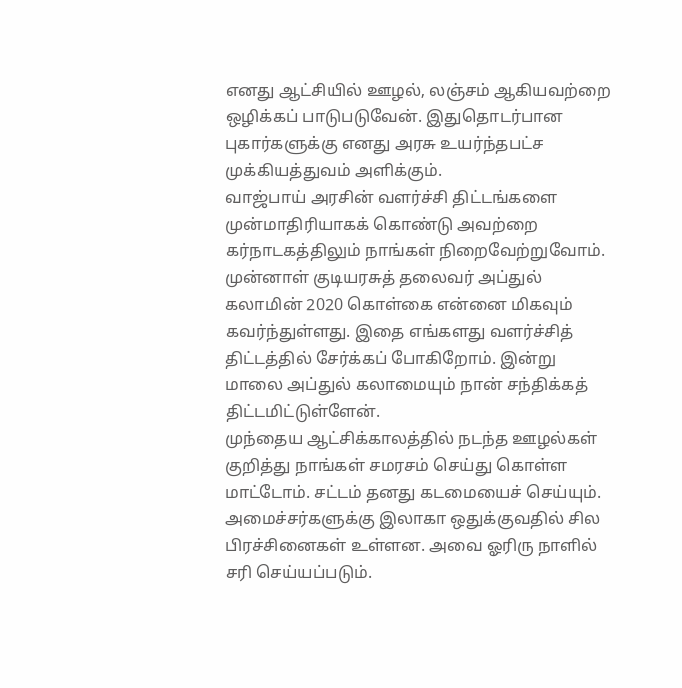எனது ஆட்சியில் ஊழல், லஞ்சம் ஆகியவற்றை ஒழிக்கப் பாடுபடுவேன். இதுதொடர்பான புகார்களுக்கு எனது அரசு உயர்ந்தபட்ச முக்கியத்துவம் அளிக்கும்.
வாஜ்பாய் அரசின் வளர்ச்சி திட்டங்களை முன்மாதிரியாகக் கொண்டு அவற்றை கர்நாடகத்திலும் நாங்கள் நிறைவேற்றுவோம்.
முன்னாள் குடியரசுத் தலைவர் அப்துல் கலாமின் 2020 கொள்கை என்னை மிகவும் கவர்ந்துள்ளது. இதை எங்களது வளர்ச்சித் திட்டத்தில் சேர்க்கப் போகிறோம். இன்று மாலை அப்துல் கலாமையும் நான் சந்திக்கத் திட்டமிட்டுள்ளேன்.
முந்தைய ஆட்சிக்காலத்தில் நடந்த ஊழல்கள் குறித்து நாங்கள் சமரசம் செய்து கொள்ள மாட்டோம். சட்டம் தனது கடமையைச் செய்யும்.
அமைச்சர்களுக்கு இலாகா ஒதுக்குவதில் சில பிரச்சினைகள் உள்ளன. அவை ஓரிரு நாளில் சரி செய்யப்படும்.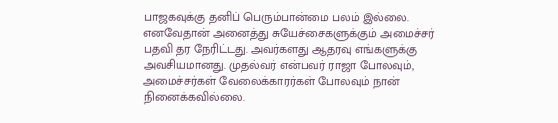பாஜகவுக்கு தனிப் பெரும்பான்மை பலம் இல்லை. எனவேதான் அனைத்து சுயேச்சைகளுக்கும் அமைச்சர் பதவி தர நேரிட்டது. அவர்களது ஆதரவு எங்களுக்கு அவசியமானது. முதல்வர் என்பவர் ராஜா போலவும், அமைச்சர்கள் வேலைக்காரர்கள் போலவும் நான் நினைக்கவில்லை.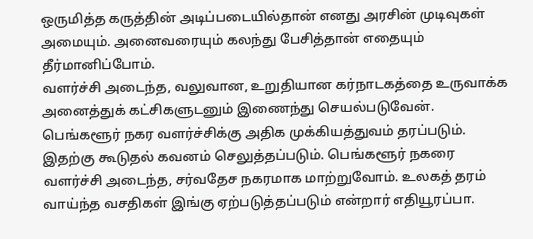ஒருமித்த கருத்தின் அடிப்படையில்தான் எனது அரசின் முடிவுகள் அமையும். அனைவரையும் கலந்து பேசித்தான் எதையும் தீர்மானிப்போம்.
வளர்ச்சி அடைந்த, வலுவான, உறுதியான கர்நாடகத்தை உருவாக்க அனைத்துக் கட்சிகளுடனும் இணைந்து செயல்படுவேன்.
பெங்களூர் நகர வளர்ச்சிக்கு அதிக முக்கியத்துவம் தரப்படும். இதற்கு கூடுதல் கவனம் செலுத்தப்படும். பெங்களூர் நகரை வளர்ச்சி அடைந்த, சர்வதேச நகரமாக மாற்றுவோம். உலகத் தரம் வாய்ந்த வசதிகள் இங்கு ஏற்படுத்தப்படும் என்றார் எதியூரப்பா.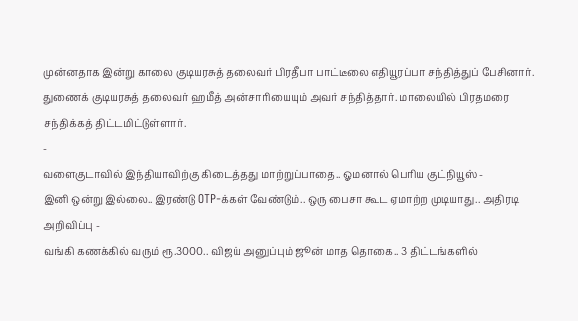முன்னதாக இன்று காலை குடியரசுத் தலைவர் பிரதீபா பாட்டீலை எதியூரப்பா சந்தித்துப் பேசினார். துணைக் குடியரசுத் தலைவர் ஹமீத் அன்சாரியையும் அவர் சந்தித்தார். மாலையில் பிரதமரை சந்திக்கத் திட்டமிட்டுள்ளார்.
-
வளைகுடாவில் இந்தியாவிற்கு கிடைத்தது மாற்றுப்பாதை.. ஓமனால் பெரிய குட்நியூஸ் -
இனி ஒன்று இல்லை.. இரண்டு OTP-க்கள் வேண்டும்.. ஒரு பைசா கூட ஏமாற்ற முடியாது.. அதிரடி அறிவிப்பு -
வங்கி கணக்கில் வரும் ரூ.3000.. விஜய் அனுப்பும் ஜூன் மாத தொகை.. 3 திட்டங்களில்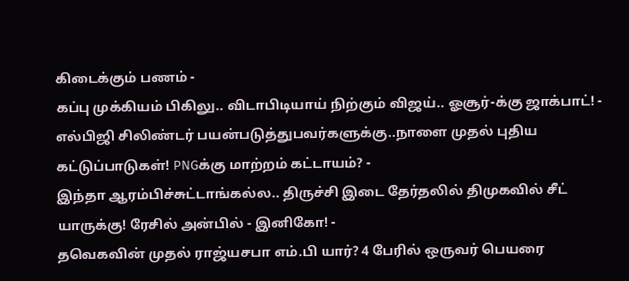கிடைக்கும் பணம் -
கப்பு முக்கியம் பிகிலு.. விடாபிடியாய் நிற்கும் விஜய்.. ஓசூர்-க்கு ஜாக்பாட்! -
எல்பிஜி சிலிண்டர் பயன்படுத்துபவர்களுக்கு..நாளை முதல் புதிய கட்டுப்பாடுகள்! PNGக்கு மாற்றம் கட்டாயம்? -
இந்தா ஆரம்பிச்சுட்டாங்கல்ல.. திருச்சி இடை தேர்தலில் திமுகவில் சீட் யாருக்கு! ரேசில் அன்பில் - இனிகோ! -
தவெகவின் முதல் ராஜ்யசபா எம்.பி யார்? 4 பேரில் ஒருவர் பெயரை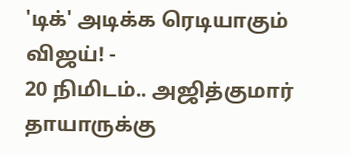'டிக்' அடிக்க ரெடியாகும் விஜய்! -
20 நிமிடம்.. அஜித்குமார் தாயாருக்கு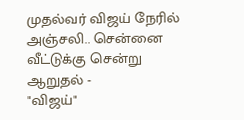முதல்வர் விஜய் நேரில் அஞ்சலி.. சென்னை வீட்டுக்கு சென்று ஆறுதல் -
"விஜய்"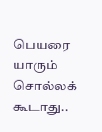பெயரை யாரும் சொல்லக் கூடாது..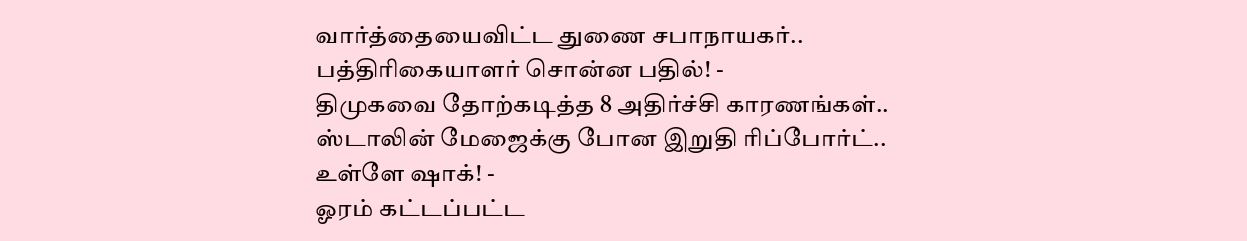வார்த்தையைவிட்ட துணை சபாநாயகர்.. பத்திரிகையாளர் சொன்ன பதில்! -
திமுகவை தோற்கடித்த 8 அதிர்ச்சி காரணங்கள்.. ஸ்டாலின் மேஜைக்கு போன இறுதி ரிப்போர்ட்.. உள்ளே ஷாக்! -
ஓரம் கட்டப்பட்ட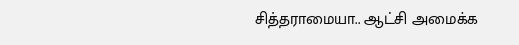சித்தராமையா.. ஆட்சி அமைக்க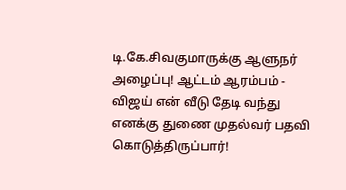டி.கே.சிவகுமாருக்கு ஆளுநர் அழைப்பு! ஆட்டம் ஆரம்பம் -
விஜய் என் வீடு தேடி வந்து எனக்கு துணை முதல்வர் பதவி கொடுத்திருப்பார்!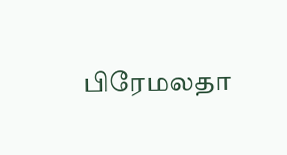பிரேமலதா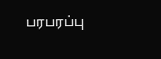பரபரப்பு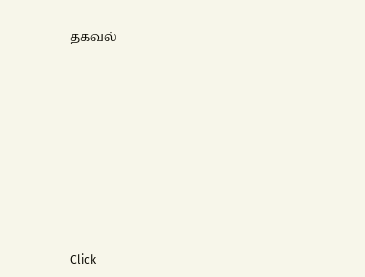தகவல்












Click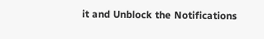it and Unblock the Notifications